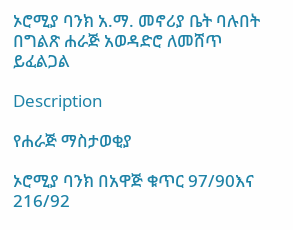ኦሮሚያ ባንክ አ.ማ. መኖሪያ ቤት ባሉበት በግልጽ ሐራጅ አወዳድሮ ለመሸጥ ይፈልጋል

Description

የሐራጅ ማስታወቂያ

ኦሮሚያ ባንክ በአዋጅ ቁጥር 97/90እና 216/92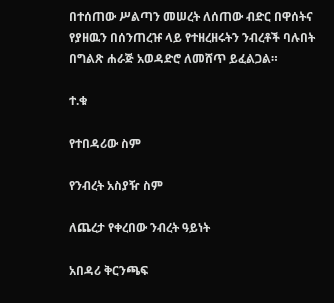በተሰጠው ሥልጣን መሠረት ለሰጠው ብድር በዋሰትና የያዘዉን በሰንጠረዡ ላይ የተዘረዘሩትን ንብረቶች ባሉበት በግልጽ ሐራጅ አወዳድሮ ለመሸጥ ይፈልጋል።

ተ.ቁ

የተበዳሪው ስም

የንብረት አስያዥ ስም

ለጨረታ የቀረበው ንብረት ዓይነት

አበዳሪ ቅርንጫፍ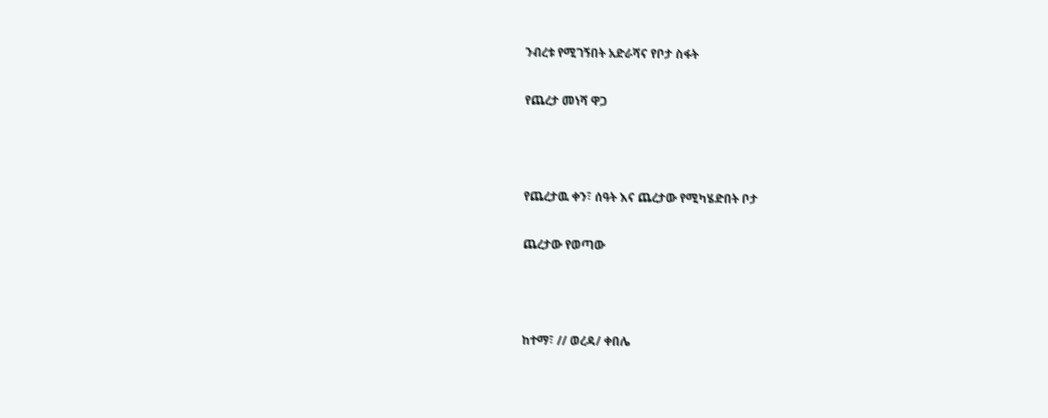ንብረቱ የሚገኝበት አድራሻና የቦታ ስፋት

የጨረታ መነሻ ዋጋ



የጨረታዉ ቀን፣ ሰዓት እና ጨረታው የሚካሄድበት ቦታ

ጨረታው የወጣው



ከተማ፣ // ወረዳ/ ቀበሌ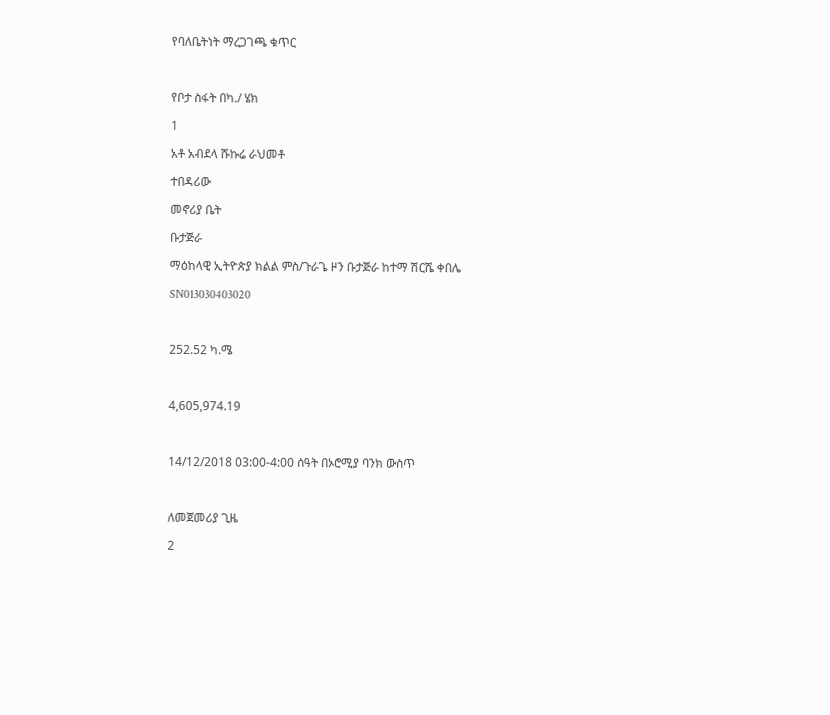የባለቤትነት ማረጋገጫ ቁጥር



የቦታ ስፋት በካ./ ሄክ

1

አቶ አብደላ ሹኩሬ ራህመቶ

ተበዳሪው

መኖሪያ ቤት

ቡታጅራ

ማዕከላዊ ኢትዮጵያ ክልል ምስ/ጉራጌ ዞን ቡታጅራ ከተማ ሽርሼ ቀበሌ

SN013030403020



252.52 ካ.ሜ



4,605,974.19



14/12/2018 03:00-4:00 ሰዓት በኦሮሚያ ባንክ ውስጥ



ለመጀመሪያ ጊዜ

2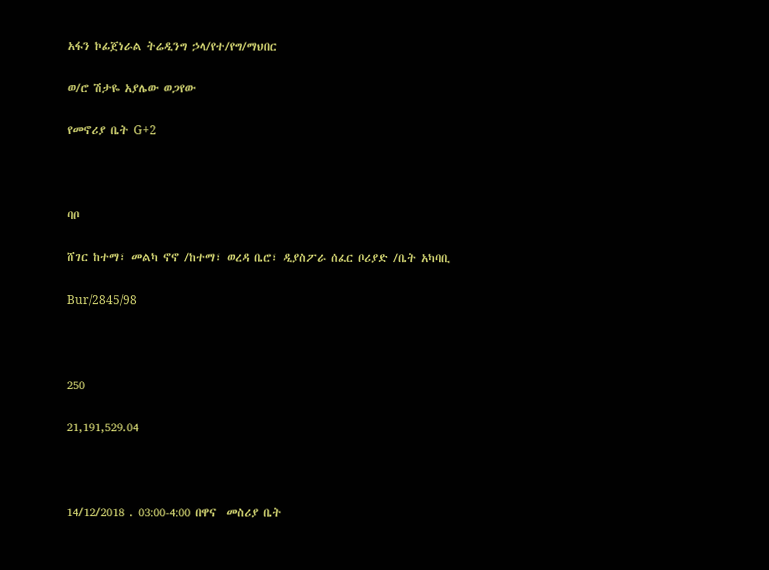አፋን ኮፊጀነራል ትሬዲንግ ኃላ/የተ/የግ/ማህበር

ወ/ሮ ሽታዬ አያሌው ወጋየው

የመኖሪያ ቤት G+2



ባቦ

ሸገር ከተማ፣ መልካ ኖኖ /ከተማ፣ ወረዳ ቤሮ፣ ዲያስፖራ ሰፈር ቦሪያድ /ቤት አካባቢ

Bur/2845/98



250

21,191,529.04



14/12/2018 . 03:00-4:00 በዋና  መስሪያ ቤት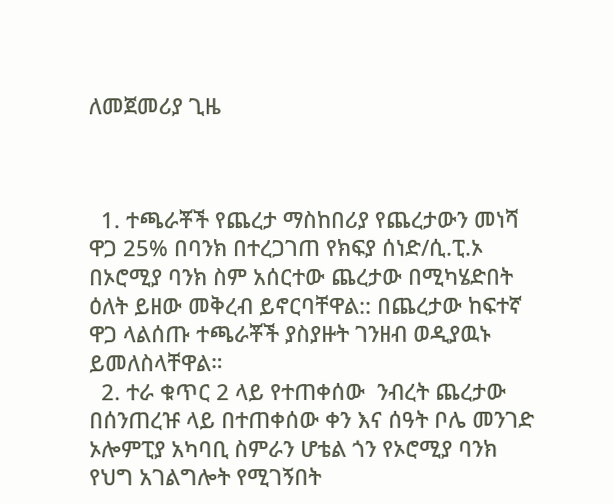ለመጀመሪያ ጊዜ



  1. ተጫራቾች የጨረታ ማስከበሪያ የጨረታውን መነሻ ዋጋ 25% በባንክ በተረጋገጠ የክፍያ ሰነድ/ሲ.ፒ.ኦ በኦሮሚያ ባንክ ስም አሰርተው ጨረታው በሚካሄድበት ዕለት ይዘው መቅረብ ይኖርባቸዋል:: በጨረታው ከፍተኛ ዋጋ ላልሰጡ ተጫራቾች ያስያዙት ገንዘብ ወዲያዉኑ ይመለስላቸዋል።
  2. ተራ ቁጥር 2 ላይ የተጠቀሰው  ንብረት ጨረታው በሰንጠረዡ ላይ በተጠቀሰው ቀን እና ሰዓት ቦሌ መንገድ ኦሎምፒያ አካባቢ ስምራን ሆቴል ጎን የኦሮሚያ ባንክ የህግ አገልግሎት የሚገኝበት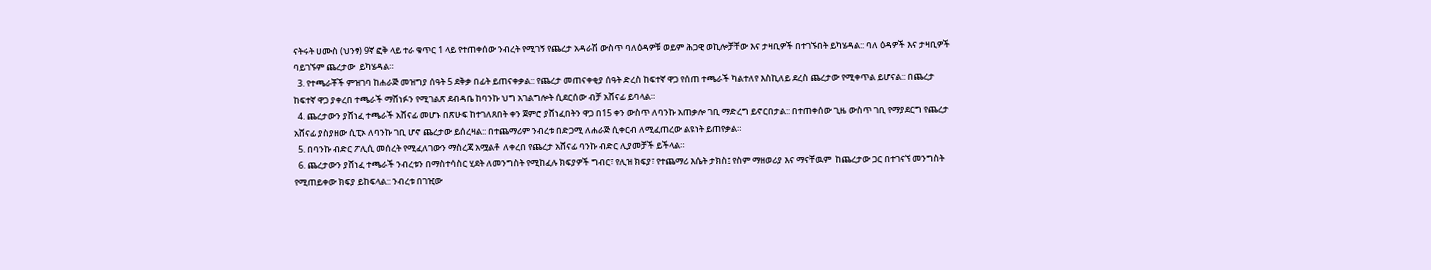ናትሩት ሀሙስ (ህንፃ) 9ኛ ፎቅ ላይ ተራ ቁጥር 1 ላይ የተጠቀሰው ንብረት የሚገኝ የጨረታ አዳራሽ ውስጥ ባለዕዳዎቹ ወይም ሕጋዊ ወኪሎቻቸው እና ታዛቢዎች በተገኙበት ይካሄዳል:: ባለ ዕዳዎች እና ታዛቢዎች ባይገኙም ጨረታው  ይካሄዳል።
  3. የተጫራቾች ምዝገባ ከሐራጅ መዝግያ ሰዓት 5 ደቅቃ በፊት ይጠናቀቃል:: የጨረታ መጠናቀቂያ ሰዓት ድረስ ከፍተኛ ዋጋ የሰጠ ተጫራች ካልተለየ እስኪለይ ደረስ ጨረታው የሚቀጥል ይሆናል:: በጨረታ ከፍተኛ ዋጋ ያቀረበ ተጫራች ማሸነፉን የሚገልጽ ደብዳቤ ከባንኩ ህግ አገልግሎት ሲደርሰው ብቻ አሸናፊ ይባላል።
  4. ጨረታውን ያሸነፈ ተጫራች አሸናፊ መሆኑ በጽሁፍ ከተገለጸበት ቀን ጀምሮ ያሸነፈበትን ዋጋ በ15 ቀን ውስጥ ለባንኩ አጠቃሎ ገቢ ማድረግ ይኖርበታል:: በተጠቀሰው ጊዜ ውስጥ ገቢ የማያደርግ የጨረታ አሸናፊ ያስያዘው ሲፒኦ ለባንኩ ገቢ ሆኖ ጨረታው ይሰረዛል:: በተጨማሪም ንብረቱ በድጋሚ ለሐራጅ ሲቀርብ ለሚፈጠረው ልዩነት ይጠየቃል።
  5. በባንኩ ብድር ፖሊሲ መሰረት የሚፈለገውን ማስረጃ አሟልቶ  ለቀረበ የጨረታ አሸናፊ ባንኩ ብድር ሊያመቻች ይችላል።
  6. ጨረታውን ያሸነፈ ተጫራች ንብረቱን በማስተሳስር ሂደት ለመንግስት የሚከፈሉ ክፍያዎች ግብር፣ የሊዝ ክፍያ፣ የተጨማሪ እሴት ታክስ፤ የስም ማዘወሪያ እና ማናቸዉም  ከጨረታው ጋር በተገናኘ መንግስት የሚጠይቀው ክፍያ ይከፍላል:: ንብረቱ በገዢው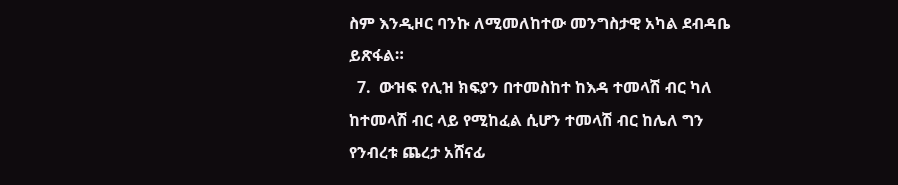ስም እንዲዞር ባንኩ ለሚመለከተው መንግስታዊ አካል ደብዳቤ ይጽፋል።
  7.  ውዝፍ የሊዝ ክፍያን በተመስከተ ከእዳ ተመላሽ ብር ካለ ከተመላሽ ብር ላይ የሚከፈል ሲሆን ተመላሽ ብር ከሌለ ግን የንብረቱ ጨረታ አሸናፊ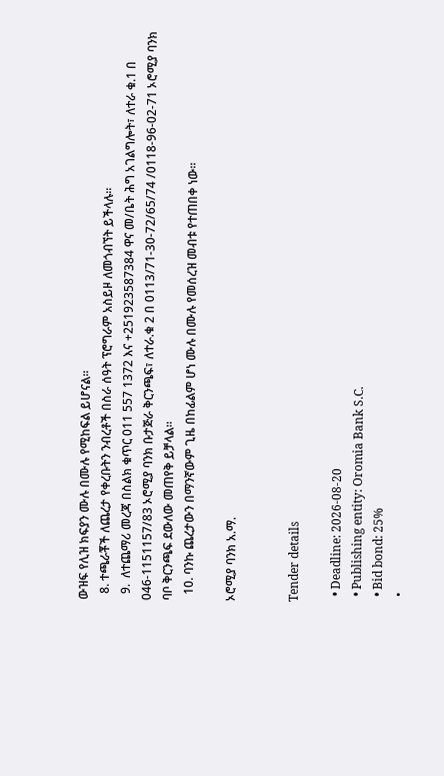ውዝፍ የሊዝ ክፍያን ሙሉ በሙሉ የሚከፍል ይሆናል።
  8. ተጫራቾች ለጨረታ የቀረቡትን ንብረቶች በስራ ሰዓት ፕሮግራም አስይዞ ለመጎብኘት ይችላሉ።
  9.  ለተጨማሪ መረጃ በስልክ ቁጥር 011 557 1372 እና +251923587384 ዋና መ/ቤት ሕግ አገልግሎት፣ ለተራ ቁ.1 በ 046-1151157/83 ኦሮሚያ ባንክ ቡታጅራ ቅርንጫፍ፣ ለተራ.ቁ 2 በ 0113/71-30-72/65/74 /0118-96-02-71 ኦሮሚያ ባንክ ባቦ ቅርንጫፍ ደውለው መጠየቅ ይቻላል።
  10. ባንኩ ጨረታውን በማንኛውም ጊዜ በከፊልም ሆነ ሙሉ በሙሉ የመሰረዝ መብቱ የተጠበቀ ነው።

ኦሮሚያ ባንክ አ.ማ.


Tender details

  • Deadline: 2026-08-20
  • Publishing entity: Oromia Bank S.C.
  • Bid bond: 25%
  •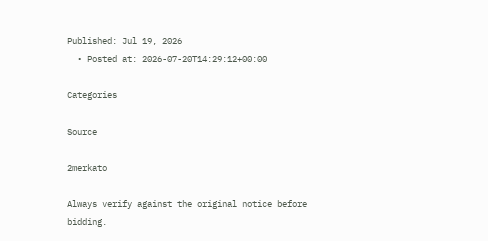Published: Jul 19, 2026
  • Posted at: 2026-07-20T14:29:12+00:00

Categories

Source

2merkato

Always verify against the original notice before bidding.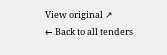View original ↗
← Back to all tenders